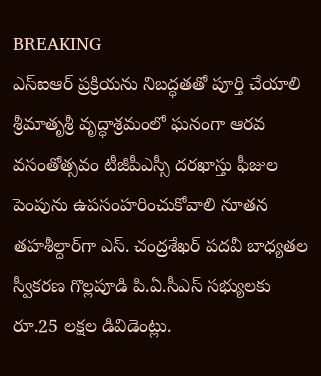BREAKING
ఎస్‌ఐఆర్ ప్రక్రియను నిబద్ధతతో పూర్తి చేయాలి శ్రీమాతృశ్రీ వృద్ధాశ్రమంలో ఘనంగా ఆరవ వసంతోత్సవం టీజీపీఎస్సీ దరఖాస్తు ఫీజుల పెంపును ఉపసంహరించుకోవాలి నూతన తహశీల్దార్‌గా ఎస్. చంద్రశేఖర్ పదవీ బాధ్యతల స్వీకరణ గొల్లపూడి పి.ఏ.సీఎస్ సభ్యులకు రూ.25 లక్షల డివిడెంట్లు.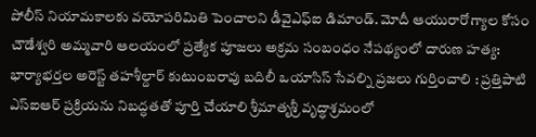పోలీస్ నియామకాలకు వయోపరిమితి పెంచాలని డీవైఎఫ్‌ఐ డిమాండ్. మోదీ ఆయురారోగ్యాల కోసం చౌడేశ్వరి అమ్మవారి ఆలయంలో ప్రత్యేక పూజలు అక్రమ సంబంధం నేపథ్యంలో దారుణ హత్య: భార్యాభర్తల అరెస్ట్ తహశీల్దార్ కుటుంబరావు బదిలీ ఒయాసిస్ సేవల్ని ప్రజలు గుర్తించాలి : ప్రత్తిపాటి ఎస్‌ఐఆర్ ప్రక్రియను నిబద్ధతతో పూర్తి చేయాలి శ్రీమాతృశ్రీ వృద్ధాశ్రమంలో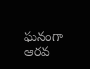ఘనంగా ఆరవ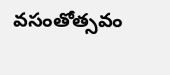వసంతోత్సవం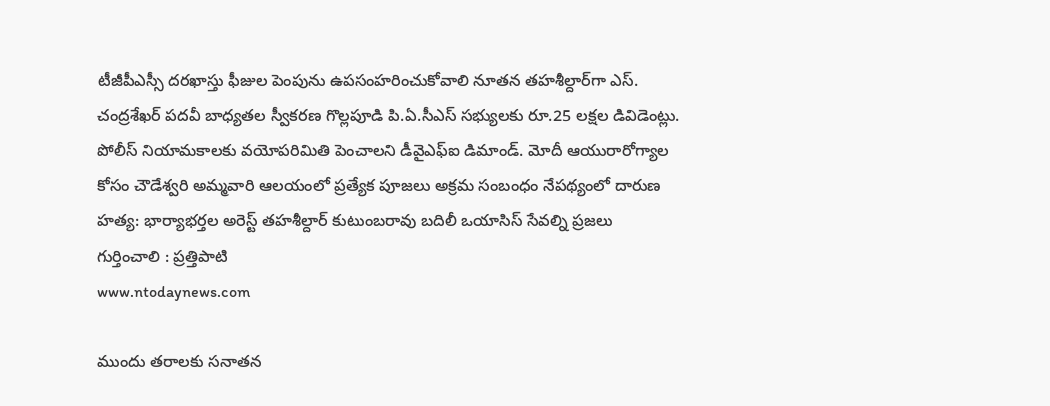టీజీపీఎస్సీ దరఖాస్తు ఫీజుల పెంపును ఉపసంహరించుకోవాలి నూతన తహశీల్దార్‌గా ఎస్. చంద్రశేఖర్ పదవీ బాధ్యతల స్వీకరణ గొల్లపూడి పి.ఏ.సీఎస్ సభ్యులకు రూ.25 లక్షల డివిడెంట్లు. పోలీస్ నియామకాలకు వయోపరిమితి పెంచాలని డీవైఎఫ్‌ఐ డిమాండ్. మోదీ ఆయురారోగ్యాల కోసం చౌడేశ్వరి అమ్మవారి ఆలయంలో ప్రత్యేక పూజలు అక్రమ సంబంధం నేపథ్యంలో దారుణ హత్య: భార్యాభర్తల అరెస్ట్ తహశీల్దార్ కుటుంబరావు బదిలీ ఒయాసిస్ సేవల్ని ప్రజలు గుర్తించాలి : ప్రత్తిపాటి
www.ntodaynews.com

ముందు తరాలకు సనాతన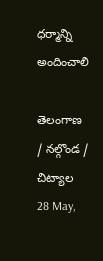ధర్మాన్ని అందించాలి

తెలంగాణ
/ నల్గొండ / చిట్యాల
28 May,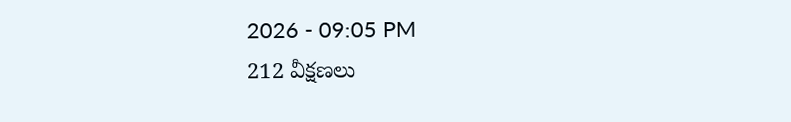2026 - 09:05 PM
212 వీక్షణలు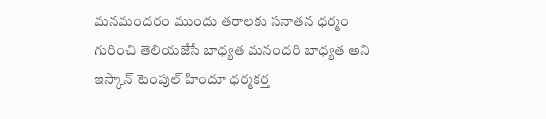మనమందరం ముందు తరాలకు సనాతన ధర్మం గురించి తెలియజేసే బాధ్యత మనందరి బాధ్యత అని ఇస్కాన్ టెంపుల్ హిందూ ధర్మకర్త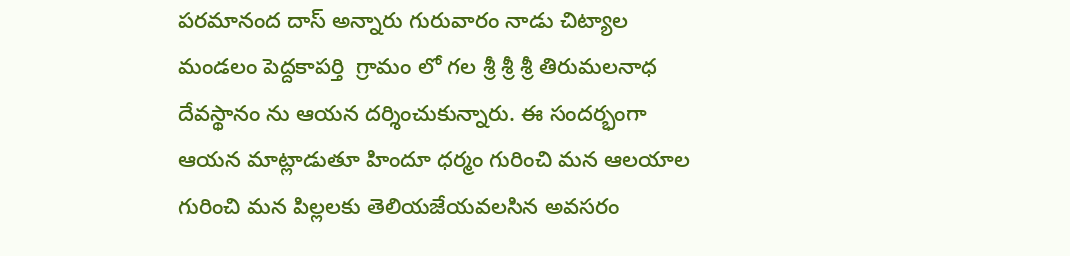పరమానంద దాస్ అన్నారు గురువారం నాడు చిట్యాల మండలం పెద్దకాపర్తి  గ్రామం లో గల శ్రీ శ్రీ శ్రీ తిరుమలనాధ దేవస్థానం ను ఆయన దర్శించుకున్నారు. ఈ సందర్భంగా ఆయన మాట్లాడుతూ హిందూ ధర్మం గురించి మన ఆలయాల గురించి మన పిల్లలకు తెలియజేయవలసిన అవసరం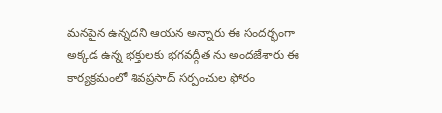మనపైన ఉన్నదని ఆయన అన్నారు ఈ సందర్భంగా అక్కడ ఉన్న భక్తులకు భగవద్గీత ను అందజేశారు ఈ కార్యక్రమంలో శివప్రసాద్ సర్పంచుల ఫోరం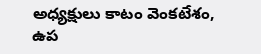అధ్యక్షులు కాటం వెంకటేశం, ఉప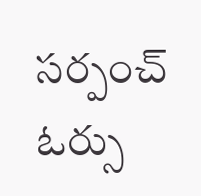సర్పంచ్ ఓర్సు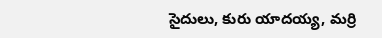సైదులు, కురు యాదయ్య, మర్రి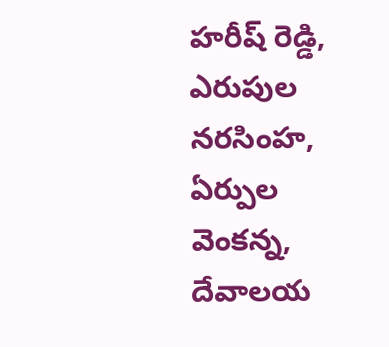హరీష్ రెడ్డి, ఎరుపుల నరసింహ, ఏర్పుల వెంకన్న, దేవాలయ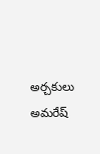అర్చకులు అమరేష్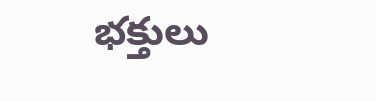భక్తులు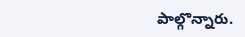పాల్గొన్నారు.